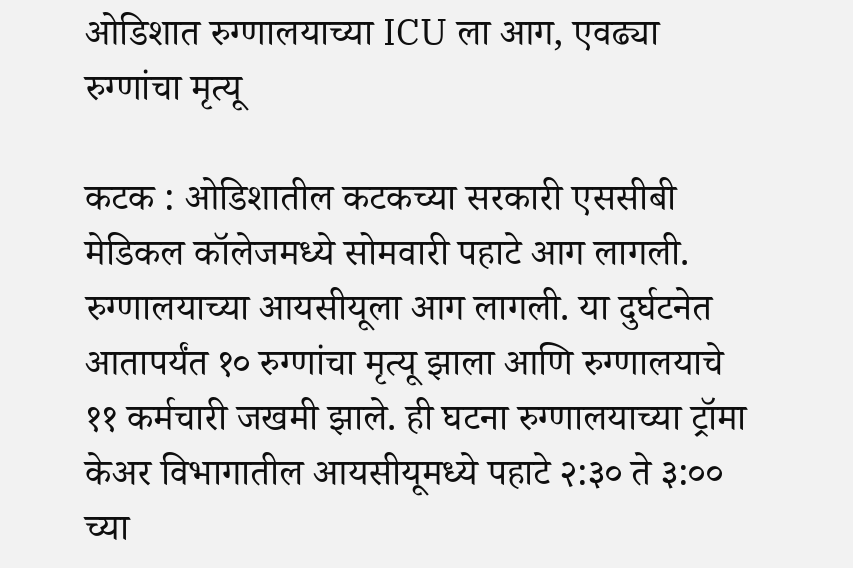ओडिशात रुग्णालयाच्या ICU ला आग, एवढ्या रुग्णांचा मृत्यू

कटक : ओडिशातील कटकच्या सरकारी एससीबी मेडिकल कॉलेजमध्ये सोमवारी पहाटे आग लागली. रुग्णालयाच्या आयसीयूला आग लागली. या दुर्घटनेत आतापर्यंत १० रुग्णांचा मृत्यू झाला आणि रुग्णालयाचे ११ कर्मचारी जखमी झाले. ही घटना रुग्णालयाच्या ट्रॉमा केअर विभागातील आयसीयूमध्ये पहाटे २:३० ते ३:०० च्या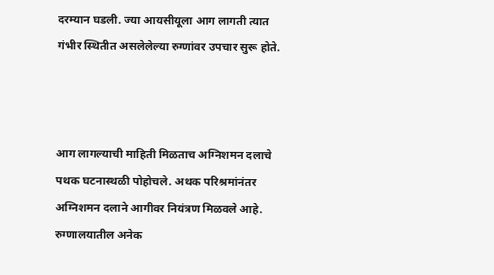दरम्यान घडली. ज्या आयसीयूला आग लागती त्यात गंभीर स्थितीत असलेलेल्या रुग्णांवर उपचार सुरू होते.



आग लागल्याची माहिती मिळताच अग्निशमन दलाचे पथक घटनास्थळी पोहोचले. अथक परिश्रमांनंतर अग्निशमन दलाने आगीवर नियंत्रण मिळवले आहे. रुग्णालयातील अनेक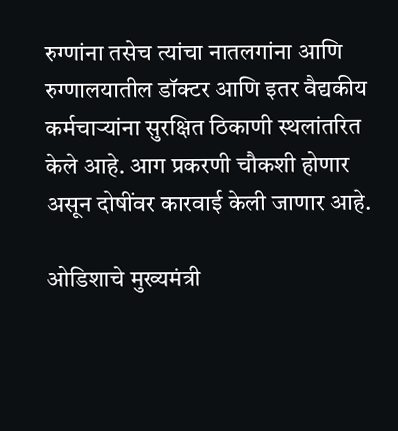रुग्णांना तसेच त्यांचा नातलगांना आणि रुग्णालयातील डॉक्टर आणि इतर वैद्यकीय कर्मचाऱ्यांना सुरक्षित ठिकाणी स्थलांतरित केले आहे. आग प्रकरणी चौकशी होणार असून दोषींवर कारवाई केली जाणार आहे.

ओडिशाचे मुख्यमंत्री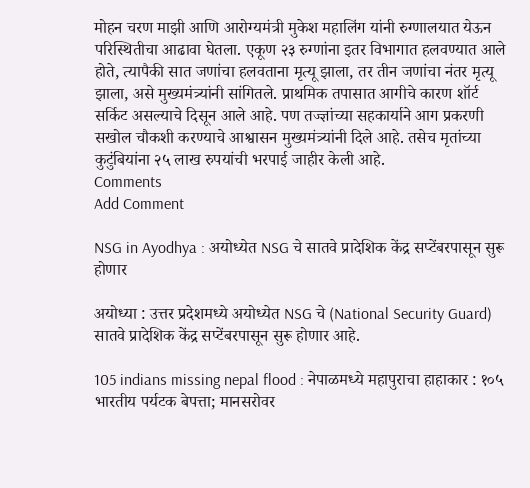मोहन चरण माझी आणि आरोग्यमंत्री मुकेश महालिंग यांनी रुग्णालयात येऊन परिस्थितीचा आढावा घेतला. एकूण २३ रुग्णांना इतर विभागात हलवण्यात आले होते, त्यापैकी सात जणांचा हलवताना मृत्यू झाला, तर तीन जणांचा नंतर मृत्यू झाला, असे मुख्यमंत्र्‍यांनी सांगितले. प्राथमिक तपासात आगीचे कारण शॉर्ट सर्किट असल्याचे दिसून आले आहे. पण तज्ज्ञांच्या सहकार्याने आग प्रकरणी सखोल चौकशी करण्याचे आश्वासन मुख्यमंत्र्यांनी दिले आहे. तसेच मृतांच्या कुटुंबियांना २५ लाख रुपयांची भरपाई जाहीर केली आहे.
Comments
Add Comment

NSG in Ayodhya : अयोध्येत NSG चे सातवे प्रादेशिक केंद्र सप्टेंबरपासून सुरू होणार

अयोध्या : उत्तर प्रदेशमध्ये अयोध्येत NSG चे (National Security Guard) सातवे प्रादेशिक केंद्र सप्टेंबरपासून सुरू होणार आहे.

105 indians missing nepal flood : नेपाळमध्ये महापुराचा हाहाकार : १०५ भारतीय पर्यटक बेपत्ता; मानसरोवर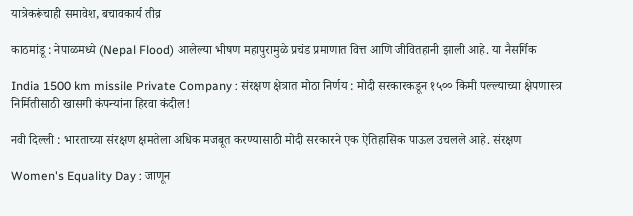यात्रेकरूंचाही समावेश, बचावकार्य तीव्र

काठमांडू : नेपाळमध्ये (Nepal Flood) आलेल्या भीषण महापुरामुळे प्रचंड प्रमाणात वित्त आणि जीवितहानी झाली आहे. या नैसर्गिक

India 1500 km missile Private Company : संरक्षण क्षेत्रात मोठा निर्णय : मोदी सरकारकडून १५०० किमी पल्ल्याच्या क्षेपणास्त्र निर्मितीसाठी खासगी कंपन्यांना हिरवा कंदील!

नवी दिल्ली : भारताच्या संरक्षण क्षमतेला अधिक मजबूत करण्यासाठी मोदी सरकारने एक ऐतिहासिक पाऊल उचलले आहे. संरक्षण

Women's Equality Day : जाणून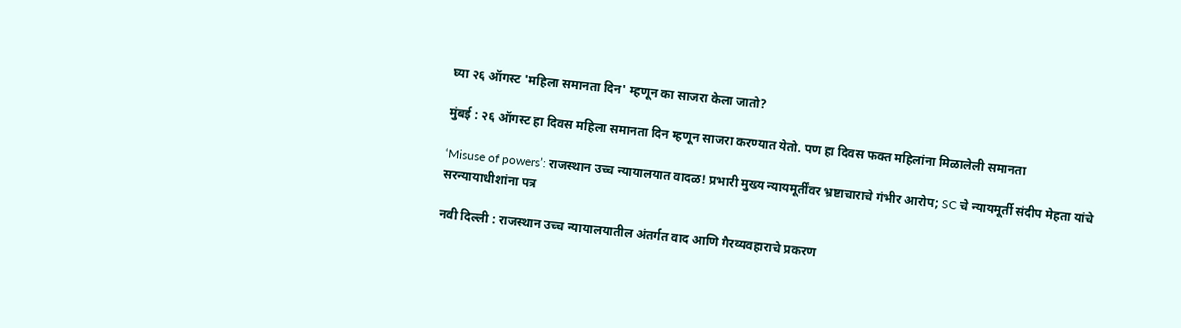घ्या २६ ऑगस्ट 'महिला समानता दिन' म्हणून का साजरा केला जातो?

मुंबई : २६ ऑगस्ट हा दिवस महिला समानता दिन म्हणून साजरा करण्यात येतो. पण हा दिवस फक्त महिलांना मिळालेली समानता

‘Misuse of powers’: राजस्थान उच्च न्यायालयात वादळ! प्रभारी मुख्य न्यायमूर्तींवर भ्रष्टाचाराचे गंभीर आरोप; SC चे न्यायमूर्ती संदीप मेहता यांचे सरन्यायाधीशांना पत्र

नवी दिल्ली : राजस्थान उच्च न्यायालयातील अंतर्गत वाद आणि गैरव्यवहाराचे प्रकरण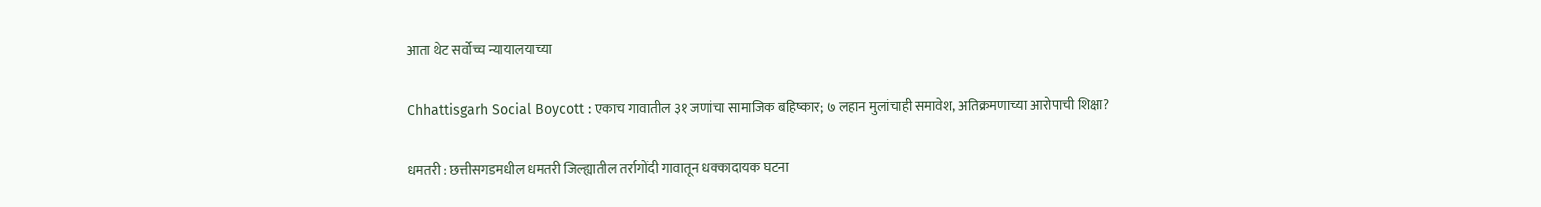आता थेट सर्वोच्च न्यायालयाच्या

Chhattisgarh Social Boycott : एकाच गावातील ३१ जणांचा सामाजिक बहिष्कार; ७ लहान मुलांचाही समावेश, अतिक्रमणाच्या आरोपाची शिक्षा?

धमतरी : छत्तीसगडमधील धमतरी जिल्ह्यातील तर्रागोंदी गावातून धक्कादायक घटना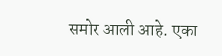समोर आली आहे. एका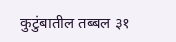कुटुंबातील तब्बल ३१